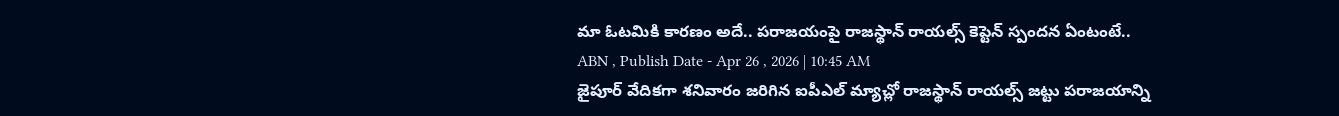మా ఓటమికి కారణం అదే.. పరాజయంపై రాజస్థాన్ రాయల్స్ కెప్టెన్ స్పందన ఏంటంటే..
ABN , Publish Date - Apr 26 , 2026 | 10:45 AM
జైపూర్ వేదికగా శనివారం జరిగిన ఐపీఎల్ మ్యాచ్లో రాజస్థాన్ రాయల్స్ జట్టు పరాజయాన్ని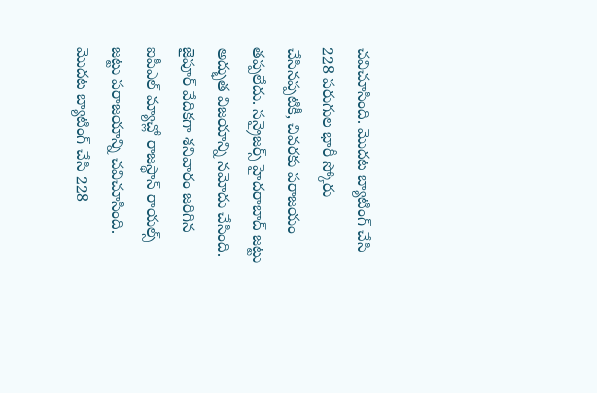చవిచూసింది. మొదట బ్యాటింగ్ చేసి 228 పరుగుల భారీ స్కోరు చేసినప్పటికీ, చివరకు పరాజయం తప్పలేదు. సన్రైజర్స్ హైదరాబాద్ జట్టు అద్భుత విజయాన్ని నమోదు చేసింది.
జైపూర్ వేదికగా శనివారం జరిగిన ఐపీఎల్ మ్యాచ్లో రాజస్థాన్ రాయల్స్ జట్టు పరాజయాన్ని చవిచూసింది. మొదట బ్యాటింగ్ చేసి 228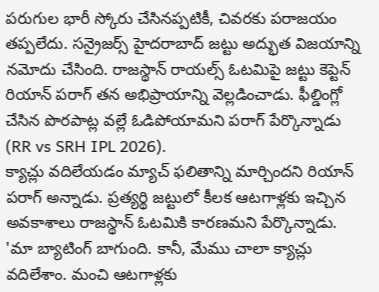పరుగుల భారీ స్కోరు చేసినప్పటికీ, చివరకు పరాజయం తప్పలేదు. సన్రైజర్స్ హైదరాబాద్ జట్టు అద్భుత విజయాన్ని నమోదు చేసింది. రాజస్థాన్ రాయల్స్ ఓటమిపై జట్టు కెప్టెన్ రియాన్ పరాగ్ తన అభిప్రాయాన్ని వెల్లడించాడు. ఫీల్డింగ్లో చేసిన పొరపాట్ల వల్లే ఓడిపోయామని పరాగ్ పేర్కొన్నాడు (RR vs SRH IPL 2026).
క్యాచ్లు వదిలేయడం మ్యాచ్ ఫలితాన్ని మార్చిందని రియాన్ పరాగ్ అన్నాడు. ప్రత్యర్థి జట్టులో కీలక ఆటగాళ్లకు ఇచ్చిన అవకాశాలు రాజస్థాన్ ఓటమికి కారణమని పేర్కొన్నాడు. 'మా బ్యాటింగ్ బాగుంది. కానీ, మేము చాలా క్యాచ్లు వదిలేశాం. మంచి ఆటగాళ్లకు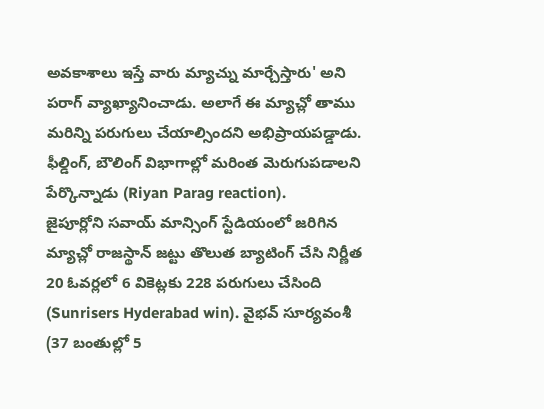అవకాశాలు ఇస్తే వారు మ్యాచ్ను మార్చేస్తారు' అని పరాగ్ వ్యాఖ్యానించాడు. అలాగే ఈ మ్యాచ్లో తాము మరిన్ని పరుగులు చేయాల్సిందని అభిప్రాయపడ్డాడు. ఫీల్డింగ్, బౌలింగ్ విభాగాల్లో మరింత మెరుగుపడాలని పేర్కొన్నాడు (Riyan Parag reaction).
జైపూర్లోని సవాయ్ మాన్సింగ్ స్టేడియంలో జరిగిన మ్యాచ్లో రాజస్థాన్ జట్టు తొలుత బ్యాటింగ్ చేసి నిర్ణీత 20 ఓవర్లలో 6 వికెట్లకు 228 పరుగులు చేసింది (Sunrisers Hyderabad win). వైభవ్ సూర్యవంశీ (37 బంతుల్లో 5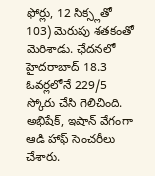ఫోర్లు, 12 సిక్స్లతో 103) మెరుపు శతకంతో మెరిశాడు. ఛేదనలో హైదరాబాద్ 18.3 ఓవర్లలోనే 229/5 స్కోరు చేసి గెలిచింది. అభిషేక్, ఇషాన్ వేగంగా ఆడి హాఫ్ సెంచరీలు చేశారు.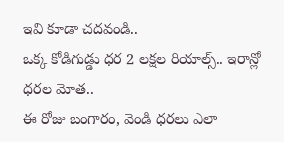ఇవి కూడా చదవండి..
ఒక్క కోడిగుడ్డు ధర 2 లక్షల రియాల్స్.. ఇరాన్లో ధరల మోత..
ఈ రోజు బంగారం, వెండి ధరలు ఎలా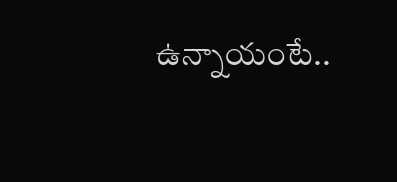ఉన్నాయంటే..